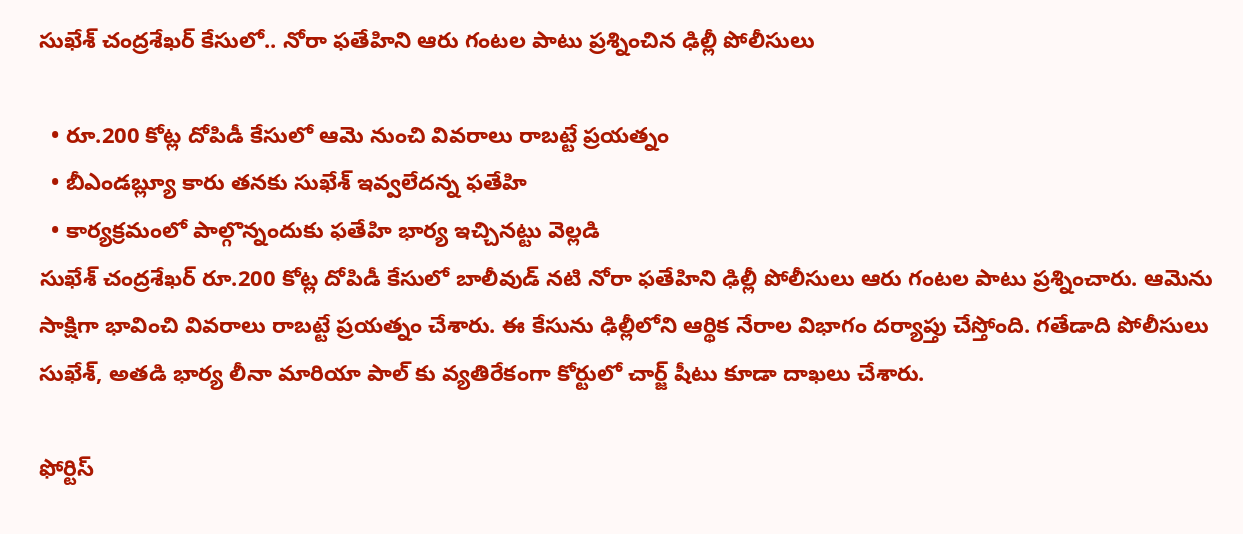సుఖేశ్ చంద్రశేఖర్ కేసులో.. నోరా ఫతేహిని ఆరు గంటల పాటు ప్రశ్నించిన ఢిల్లీ పోలీసులు

  • రూ.200 కోట్ల దోపిడీ కేసులో ఆమె నుంచి వివరాలు రాబట్టే ప్రయత్నం
  • బీఎండబ్ల్యూ కారు తనకు సుఖేశ్ ఇవ్వలేదన్న ఫతేహి
  • కార్యక్రమంలో పాల్గొన్నందుకు ఫతేహి భార్య ఇచ్చినట్టు వెల్లడి
సుఖేశ్ చంద్రశేఖర్ రూ.200 కోట్ల దోపిడీ కేసులో బాలీవుడ్ నటి నోరా ఫతేహిని ఢిల్లీ పోలీసులు ఆరు గంటల పాటు ప్రశ్నించారు. ఆమెను సాక్షిగా భావించి వివరాలు రాబట్టే ప్రయత్నం చేశారు. ఈ కేసును ఢిల్లీలోని ఆర్థిక నేరాల విభాగం దర్యాప్తు చేస్తోంది. గతేడాది పోలీసులు సుఖేశ్, అతడి భార్య లీనా మారియా పాల్ కు వ్యతిరేకంగా కోర్టులో చార్జ్ షీటు కూడా దాఖలు చేశారు.

ఫోర్టిస్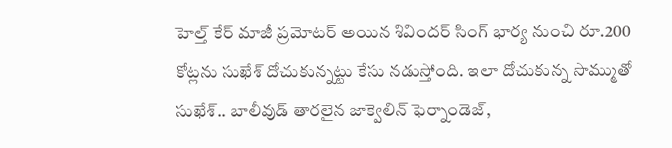హెల్త్ కేర్ మాజీ ప్రమోటర్ అయిన శివిందర్ సింగ్ భార్య నుంచి రూ.200 కోట్లను సుఖేశ్ దోచుకున్నట్టు కేసు నడుస్తోంది. ఇలా దోచుకున్న సొమ్ముతో సుఖేశ్.. బాలీవుడ్ తారలైన జాక్వెలిన్ ఫెర్నాండెజ్,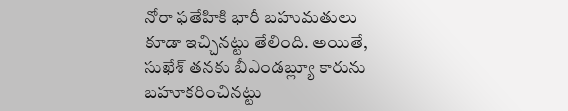నోరా ఫతేహికి భారీ బహుమతులు కూడా ఇచ్చినట్టు తేలింది. అయితే, సుఖేశ్ తనకు బీఎండబ్ల్యూ కారును బహూకరించినట్టు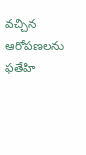వచ్చిన ఆరోపణలను ఫతేహి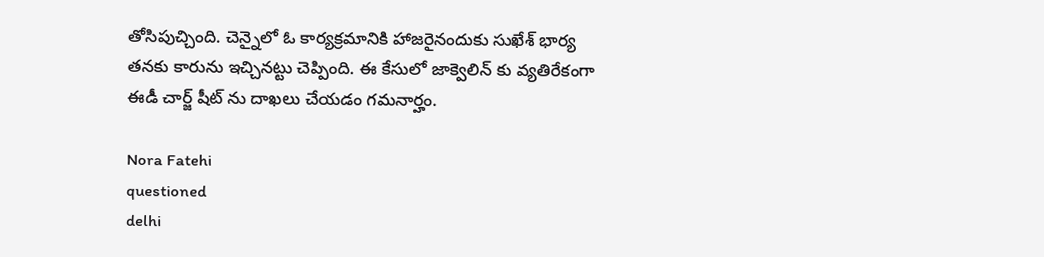తోసిపుచ్చింది. చెన్నైలో ఓ కార్యక్రమానికి హాజరైనందుకు సుఖేశ్ భార్య తనకు కారును ఇచ్చినట్టు చెప్పింది. ఈ కేసులో జాక్వెలిన్ కు వ్యతిరేకంగా ఈడీ చార్జ్ షీట్ ను దాఖలు చేయడం గమనార్హం.

Nora Fatehi
questioned
delhi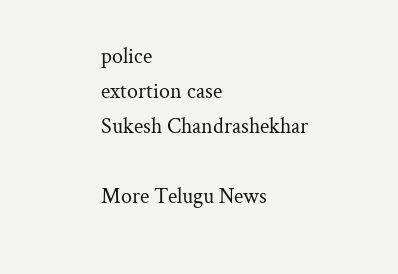police
extortion case
Sukesh Chandrashekhar

More Telugu News